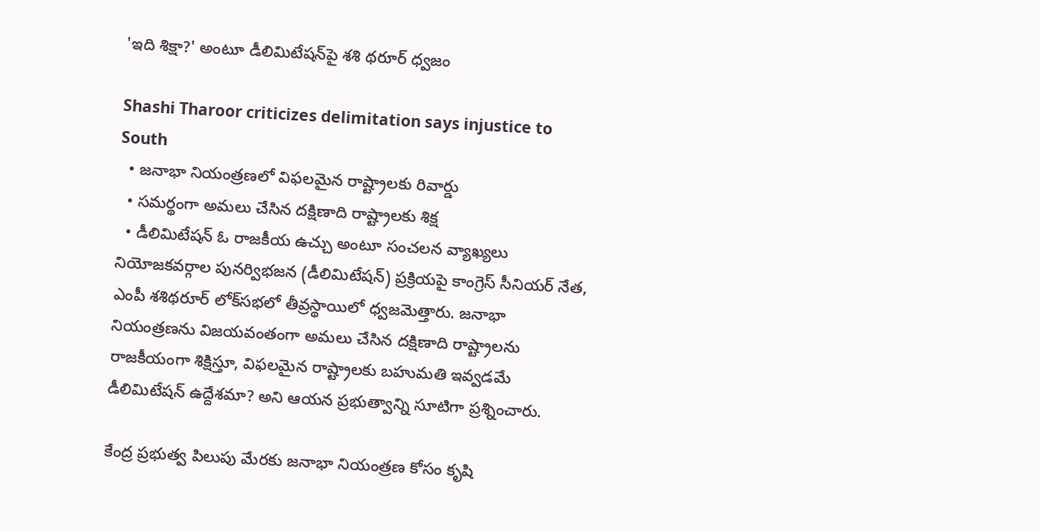'ఇది శిక్షా?' అంటూ డీలిమిటేషన్‌పై శశి థరూర్ ధ్వజం

Shashi Tharoor criticizes delimitation says injustice to South
  • జనాభా నియంత్రణలో విఫలమైన రాష్ట్రాలకు రివార్డు
  • సమర్థంగా అమలు చేసిన దక్షిణాది రాష్ట్రాలకు శిక్ష
  • డీలిమిటేషన్ ఓ రాజకీయ ఉచ్చు అంటూ సంచలన వ్యాఖ్యలు
నియోజకవర్గాల పునర్విభజన (డీలిమిటేషన్) ప్రక్రియపై కాంగ్రెస్ సీనియర్ నేత, ఎంపీ శశిథరూర్ లోక్‌సభలో తీవ్రస్థాయిలో ధ్వజమెత్తారు. జనాభా నియంత్రణను విజయవంతంగా అమలు చేసిన దక్షిణాది రాష్ట్రాలను రాజకీయంగా శిక్షిస్తూ, విఫలమైన రాష్ట్రాలకు బహుమతి ఇవ్వడమే డీలిమిటేషన్ ఉద్దేశమా? అని ఆయన ప్రభుత్వాన్ని సూటిగా ప్రశ్నించారు.

కేంద్ర ప్రభుత్వ పిలుపు మేరకు జనాభా నియంత్రణ కోసం కృషి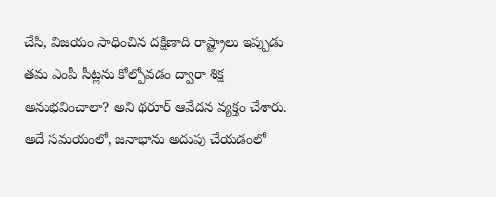చేసి, విజయం సాధించిన దక్షిణాది రాష్ట్రాలు ఇప్పుడు తమ ఎంపీ సీట్లను కోల్పోవడం ద్వారా శిక్ష అనుభవించాలా? అని థరూర్ ఆవేదన వ్యక్తం చేశారు. అదే సమయంలో, జనాభాను అదుపు చేయడంలో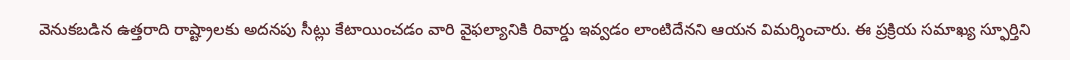వెనుకబడిన ఉత్తరాది రాష్ట్రాలకు అదనపు సీట్లు కేటాయించడం వారి వైఫల్యానికి రివార్డు ఇవ్వడం లాంటిదేనని ఆయన విమర్శించారు. ఈ ప్రక్రియ సమాఖ్య స్ఫూర్తిని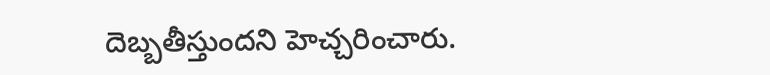దెబ్బతీస్తుందని హెచ్చరించారు.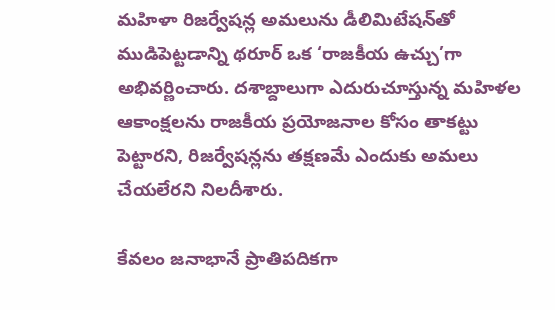మహిళా రిజర్వేషన్ల అమలును డీలిమిటేషన్‌తో ముడిపెట్టడాన్ని థరూర్ ఒక ‘రాజకీయ ఉచ్చు’గా అభివర్ణించారు. దశాబ్దాలుగా ఎదురుచూస్తున్న మహిళల ఆకాంక్షలను రాజకీయ ప్రయోజనాల కోసం తాకట్టు పెట్టారని, రిజర్వేషన్లను తక్షణమే ఎందుకు అమలు చేయలేరని నిలదీశారు.

కేవలం జనాభానే ప్రాతిపదికగా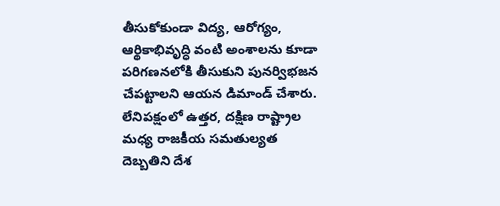తీసుకోకుండా విద్య, ఆరోగ్యం, ఆర్థికాభివృద్ధి వంటి అంశాలను కూడా పరిగణనలోకి తీసుకుని పునర్విభజన చేపట్టాలని ఆయన డిమాండ్ చేశారు. లేనిపక్షంలో ఉత్తర, దక్షిణ రాష్ట్రాల మధ్య రాజకీయ సమతుల్యత దెబ్బతిని దేశ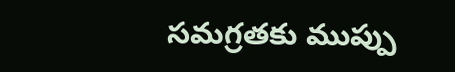సమగ్రతకు ముప్పు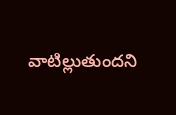వాటిల్లుతుందని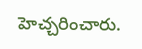హెచ్చరించారు.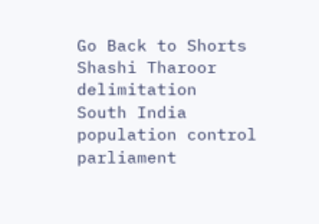Go Back to Shorts
Shashi Tharoor
delimitation
South India
population control
parliament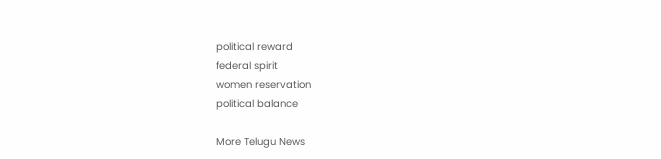political reward
federal spirit
women reservation
political balance

More Telugu News